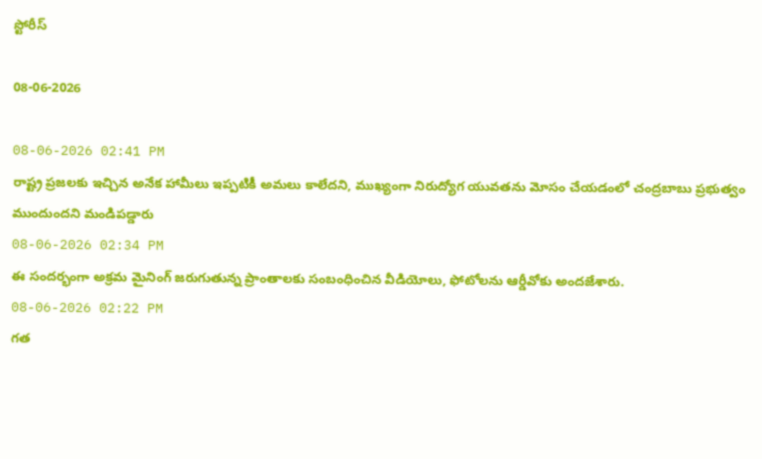స్టోరీస్

08-06-2026

08-06-2026 02:41 PM
రాష్ట్ర ప్రజలకు ఇచ్చిన అనేక హామీలు ఇప్పటికీ అమలు కాలేదని, ముఖ్యంగా నిరుద్యోగ యువతను మోసం చేయడంలో చంద్రబాబు ప్రభుత్వం ముందుందని మండిపడ్డారు
08-06-2026 02:34 PM
ఈ సందర్భంగా అక్రమ మైనింగ్ జరుగుతున్న ప్రాంతాలకు సంబంధించిన వీడియోలు, ఫోటోలను ఆర్డీవోకు అందజేశారు.
08-06-2026 02:22 PM
గత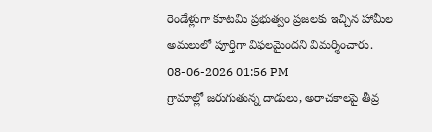రెండేళ్లుగా కూటమి ప్రభుత్వం ప్రజలకు ఇచ్చిన హామీల అమలులో పూర్తిగా విఫలమైందని విమర్శించారు.
08-06-2026 01:56 PM
గ్రామాల్లో జరుగుతున్న దాడులు, అరాచకాలపై తీవ్ర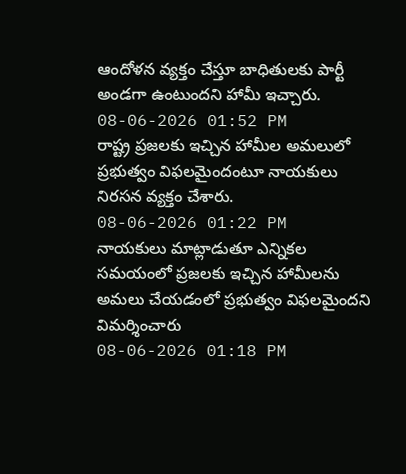ఆందోళన వ్యక్తం చేస్తూ బాధితులకు పార్టీ అండగా ఉంటుందని హామీ ఇచ్చారు.
08-06-2026 01:52 PM
రాష్ట్ర ప్రజలకు ఇచ్చిన హామీల అమలులో ప్రభుత్వం విఫలమైందంటూ నాయకులు నిరసన వ్యక్తం చేశారు.
08-06-2026 01:22 PM
నాయకులు మాట్లాడుతూ ఎన్నికల సమయంలో ప్రజలకు ఇచ్చిన హామీలను అమలు చేయడంలో ప్రభుత్వం విఫలమైందని విమర్శించారు
08-06-2026 01:18 PM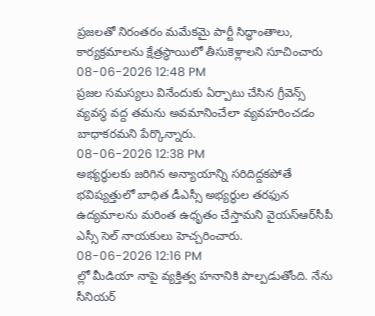ప్రజలతో నిరంతరం మమేకమై పార్టీ సిద్ధాంతాలు, కార్యక్రమాలను క్షేత్రస్థాయిలో తీసుకెళ్లాలని సూచించారు
08-06-2026 12:48 PM
ప్రజల సమస్యలు వినేందుకు ఏర్పాటు చేసిన గ్రీవెన్స్ వ్యవస్థ వద్ద తమను అవమానించేలా వ్యవహరించడం బాధాకరమని పేర్కొన్నారు.
08-06-2026 12:38 PM
అభ్యర్థులకు జరిగిన అన్యాయాన్ని సరిదిద్దకపోతే భవిష్యత్తులో బాధిత డీఎస్సీ అభ్యర్థుల తరఫున ఉద్యమాలను మరింత ఉధృతం చేస్తామని వైయ‌స్ఆర్‌సీపీ ఎస్సీ సెల్ నాయకులు హెచ్చరించారు.
08-06-2026 12:16 PM
ల్లో మీడియా నాపై వ్యక్తిత్వ హనానికి పాల్పడుతోంది. నేను సీనియర్‌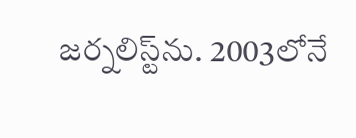జర్నలిస్ట్‌ను. 2003లోనే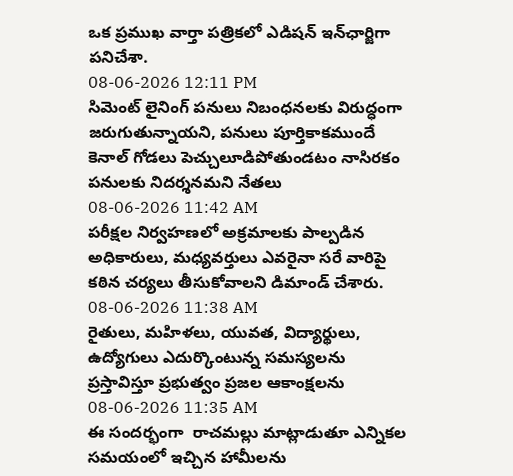ఒక ప్రముఖ వార్తా పత్రికలో ఎడిషన్‌ ఇన్‌ఛార్జిగా పనిచేశా.
08-06-2026 12:11 PM
సిమెంట్ లైనింగ్ పనులు నిబంధనలకు విరుద్ధంగా జరుగుతున్నాయని, పనులు పూర్తికాకముందే కెనాల్ గోడలు పెచ్చులూడిపోతుండటం నాసిరకం పనులకు నిదర్శనమని నేతలు
08-06-2026 11:42 AM
పరీక్షల నిర్వహణలో అక్రమాలకు పాల్పడిన అధికారులు, మధ్యవర్తులు ఎవరైనా సరే వారిపై కఠిన చర్యలు తీసుకోవాలని డిమాండ్ చేశారు.
08-06-2026 11:38 AM
రైతులు, మహిళలు, యువత, విద్యార్థులు, ఉద్యోగులు ఎదుర్కొంటున్న సమస్యలను ప్రస్తావిస్తూ ప్రభుత్వం ప్రజల ఆకాంక్షలను
08-06-2026 11:35 AM
ఈ సందర్భంగా  రాచ‌మ‌ల్లు మాట్లాడుతూ ఎన్నికల సమయంలో ఇచ్చిన హామీలను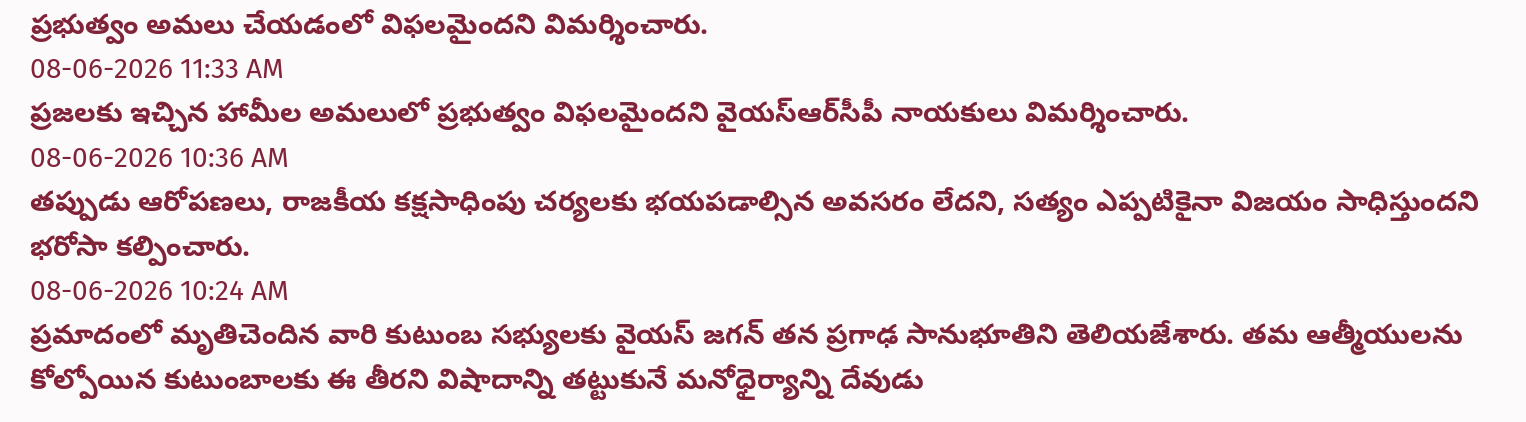ప్రభుత్వం అమలు చేయడంలో విఫలమైందని విమర్శించారు.
08-06-2026 11:33 AM
ప్రజలకు ఇచ్చిన హామీల అమలులో ప్రభుత్వం విఫలమైందని వైయ‌స్ఆర్‌సీపీ నాయకులు విమర్శించారు.
08-06-2026 10:36 AM
తప్పుడు ఆరోపణలు, రాజకీయ కక్షసాధింపు చర్యలకు భయపడాల్సిన అవసరం లేదని, సత్యం ఎప్పటికైనా విజయం సాధిస్తుందని భరోసా కల్పించారు.
08-06-2026 10:24 AM
ప్రమాదంలో మృతిచెందిన వారి కుటుంబ సభ్యులకు వైయస్ జగన్ తన ప్రగాఢ సానుభూతిని తెలియజేశారు. తమ ఆత్మీయులను కోల్పోయిన కుటుంబాలకు ఈ తీరని విషాదాన్ని తట్టుకునే మనోధైర్యాన్ని దేవుడు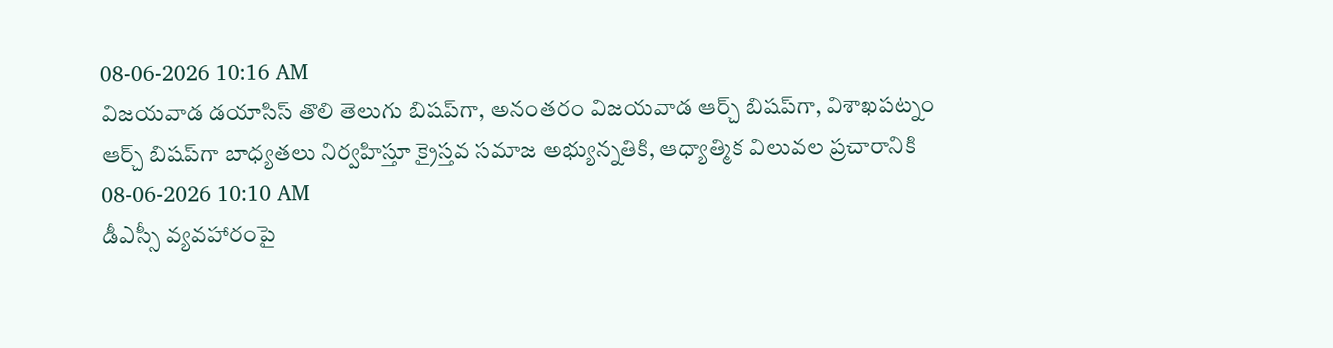08-06-2026 10:16 AM
విజయవాడ డయాసిస్ తొలి తెలుగు బిషప్‌గా, అనంతరం విజయవాడ ఆర్చ్ బిషప్‌గా, విశాఖపట్నం ఆర్చ్ బిషప్‌గా బాధ్యతలు నిర్వహిస్తూ క్రైస్తవ సమాజ అభ్యున్నతికి, ఆధ్యాత్మిక విలువల ప్రచారానికి
08-06-2026 10:10 AM
డీఎస్సీ వ్యవహారంపై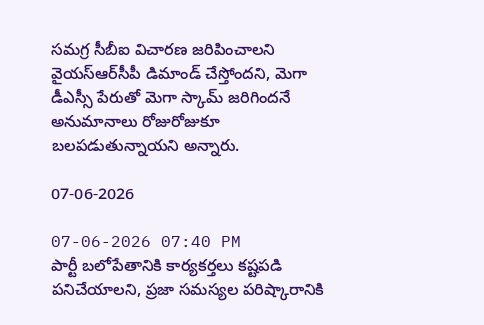సమగ్ర సీబీఐ విచారణ జరిపించాలని వైయ‌స్ఆర్‌సీపీ డిమాండ్ చేస్తోందని, మెగా డీఎస్సీ పేరుతో మెగా స్కామ్ జరిగిందనే అనుమానాలు రోజురోజుకూ బలపడుతున్నాయని అన్నారు.

07-06-2026

07-06-2026 07:40 PM
పార్టీ బలోపేతానికి కార్యకర్తలు కష్టపడి పనిచేయాలని, ప్రజా సమస్యల పరిష్కారానికి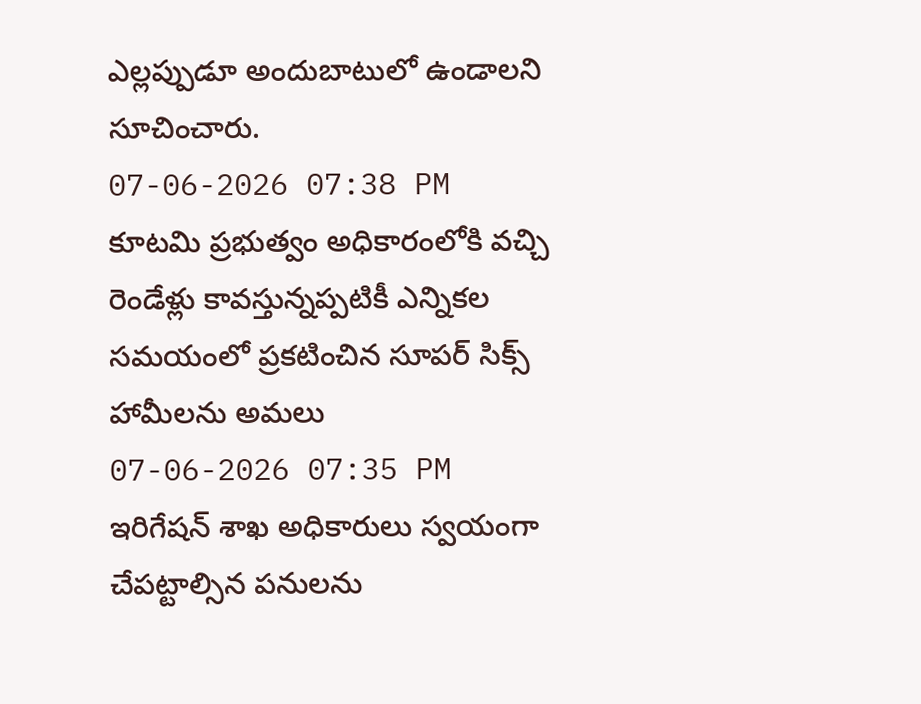ఎల్లప్పుడూ అందుబాటులో ఉండాలని సూచించారు.
07-06-2026 07:38 PM
కూటమి ప్రభుత్వం అధికారంలోకి వచ్చి రెండేళ్లు కావస్తున్నప్పటికీ ఎన్నికల సమయంలో ప్రకటించిన సూపర్ సిక్స్ హామీలను అమలు
07-06-2026 07:35 PM
ఇరిగేషన్ శాఖ అధికారులు స్వయంగా చేపట్టాల్సిన పనులను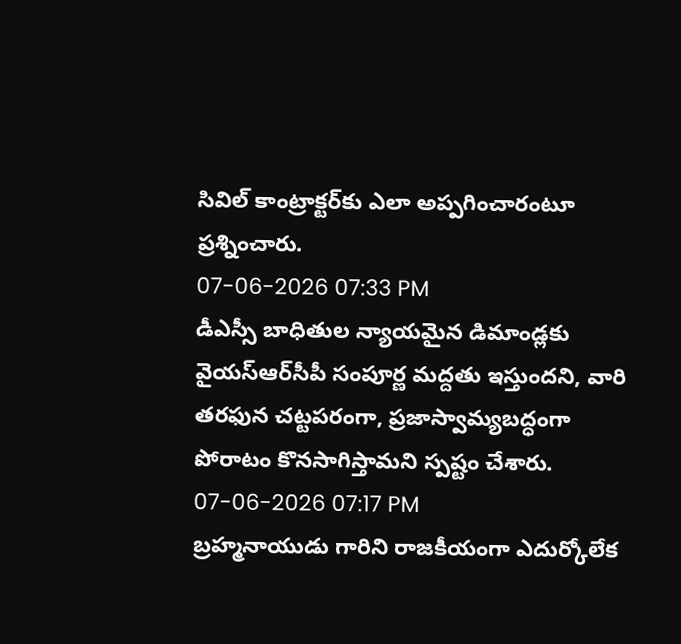సివిల్ కాంట్రాక్టర్‌కు ఎలా అప్పగించారంటూ ప్రశ్నించారు.
07-06-2026 07:33 PM
డీఎస్సీ బాధితుల న్యాయమైన డిమాండ్లకు వైయ‌స్ఆర్‌సీపీ సంపూర్ణ మద్దతు ఇస్తుందని, వారి తరఫున చట్టపరంగా, ప్రజాస్వామ్యబద్ధంగా పోరాటం కొనసాగిస్తామని స్పష్టం చేశారు.
07-06-2026 07:17 PM
బ్రహ్మనాయుడు గారిని రాజకీయంగా ఎదుర్కోలేక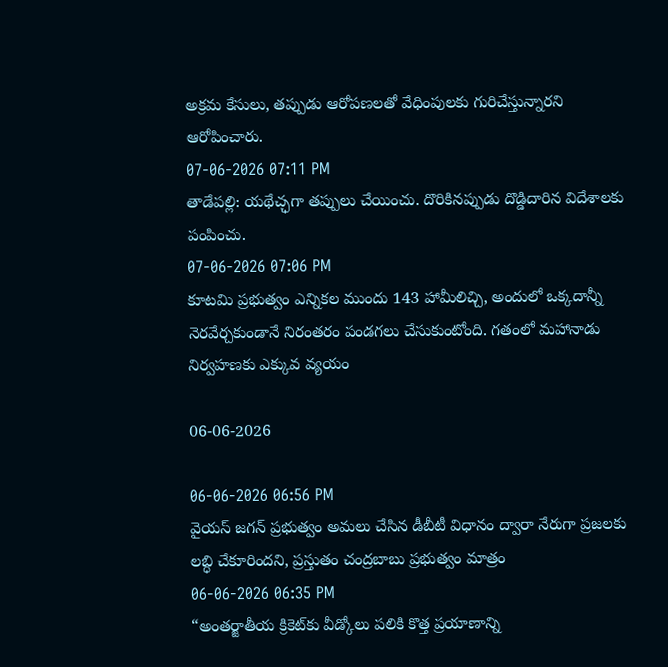అక్రమ కేసులు, తప్పుడు ఆరోపణలతో వేధింపులకు గురిచేస్తున్నారని ఆరోపించారు.
07-06-2026 07:11 PM
తాడేప‌ల్లి: య‌థేచ్ఛ‌గా త‌ప్పులు చేయించు. దొరికిన‌ప్పుడు దొడ్డిదారిన విదేశాల‌కు పంపించు.
07-06-2026 07:06 PM
కూటమి ప్రభుత్వం ఎన్నికల ముందు 143 హామీలిచ్చి, అందులో ఒక్కదాన్నీ నెరవేర్చకుండానే నిరంతరం పండగలు చేసుకుంటోంది. గతంలో మహానాడు నిర్వహణకు ఎక్కువ వ్యయం

06-06-2026

06-06-2026 06:56 PM
వైయస్ జగన్ ప్రభుత్వం అమలు చేసిన డీబీటీ విధానం ద్వారా నేరుగా ప్రజలకు లబ్ధి చేకూరిందని, ప్రస్తుతం చంద్రబాబు ప్రభుత్వం మాత్రం
06-06-2026 06:35 PM
“అంతర్జాతీయ క్రికెట్‌కు వీడ్కోలు పలికి కొత్త ప్రయాణాన్ని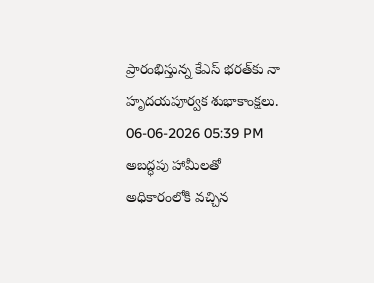ప్రారంభిస్తున్న కేఎస్ భరత్‌కు నా హృదయపూర్వక శుభాకాంక్షలు.
06-06-2026 05:39 PM
అబద్ధపు హామీలతో అధికారంలోకి వచ్చిన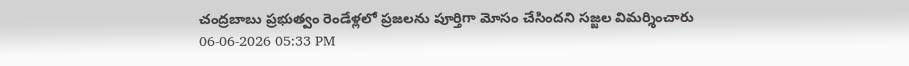చంద్రబాబు ప్రభుత్వం రెండేళ్లలో ప్రజలను పూర్తిగా మోసం చేసిందని సజ్జల విమర్శించారు
06-06-2026 05:33 PM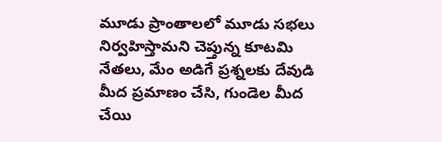మూడు ప్రాంతాలలో మూడు సభలు నిర్వహిస్తామని చెప్తున్న కూటమి నేతలు, మేం అడిగే ప్రశ్నలకు దేవుడి మీద ప్రమాణం చేసి, గుండెల మీద చేయి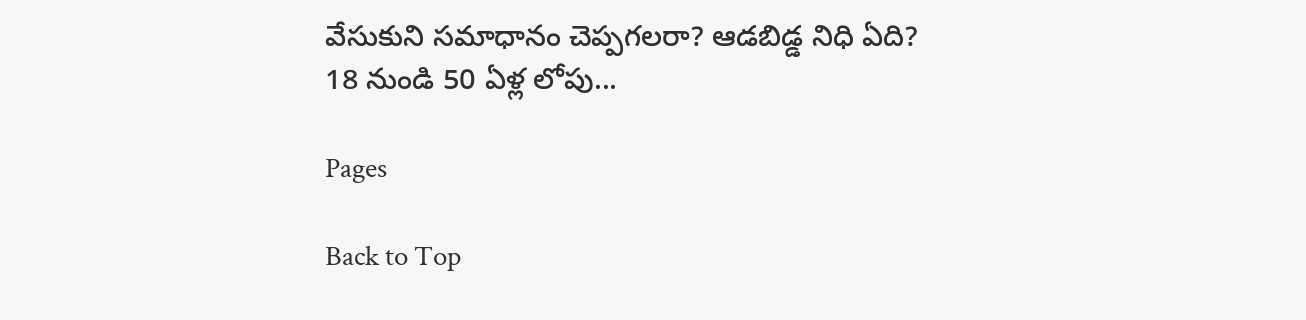వేసుకుని సమాధానం చెప్పగలరా? ఆడబిడ్డ నిధి ఏది? 18 నుండి 50 ఏళ్ల లోపు...

Pages

Back to Top